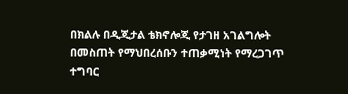በክልሉ በዲጂታል ቴክኖሎጂ የታገዘ አገልግሎት በመስጠት የማህበረሰቡን ተጠቃሚነት የማረጋገጥ ተግባር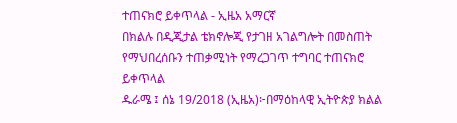ተጠናክሮ ይቀጥላል - ኢዜአ አማርኛ
በክልሉ በዲጂታል ቴክኖሎጂ የታገዘ አገልግሎት በመስጠት የማህበረሰቡን ተጠቃሚነት የማረጋገጥ ተግባር ተጠናክሮ ይቀጥላል
ዱራሜ ፤ ሰኔ 19/2018 (ኢዜአ)፦በማዕከላዊ ኢትዮጵያ ክልል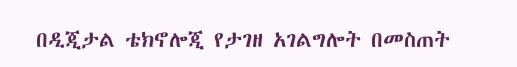በዲጂታል ቴክኖሎጂ የታገዘ አገልግሎት በመስጠት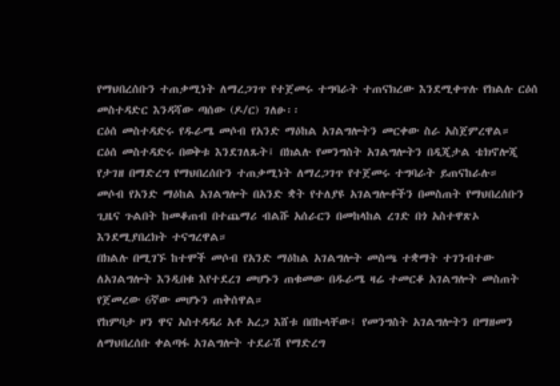የማህበረሰቡን ተጠቃሚነት ለማረጋገጥ የተጀመሩ ተግባራት ተጠናክረው እንደሚቀጥሉ የክልሉ ርዕሰ መስተዳድር እንዳሻው ጣሰው (ዶ/ር) ገለፁ፡፡
ርዕሰ መስተዳድሩ የዱራሜ መሶብ የአንድ ማዕከል አገልግሎትን መርቀው ስራ አስጀምረዋል።
ርዕሰ መስተዳድሩ በወቅቱ እንደገለጹት፤ በክልሉ የመንግስት አገልግሎትን በዲጂታል ቴክኖሎጂ የታገዘ በማድረግ የማህበረሰቡን ተጠቃሚነት ለማረጋገጥ የተጀመሩ ተግባራት ይጠናከራሉ።
መሶብ የአንድ ማዕከል አገልግሎት በአንድ ቋት የተለያዩ አገልግሎቶችን በመስጠት የማህበረሰቡን ጊዜና ጉልበት ከመቆጠብ በተጨማሪ ብልሹ አሰራርን በመከላከል ረገድ በጎ አስተዋጽኦ እንደሚያበረክት ተናግረዋል።
በክልሉ በሚገኙ ከተሞች መሶብ የአንድ ማዕከል አገልግሎት መስጫ ተቋማት ተገንብተው ለአገልግሎት እንዲበቁ እየተደረገ መሆኑን ጠቁመው በዱራሜ ዛሬ ተመርቆ አገልግሎት መስጠት የጀመረው 6ኛው መሆኑን ጠቅሰዋል።
የከምባታ ዞን ዋና አስተዳዳሪ አቶ አረጋ እሸቱ በበኩላቸው፤ የመንግስት አገልግሎትን በማዘመን ለማህበረሰቡ ቀልጣፋ አገልግሎት ተደራሽ የማድረግ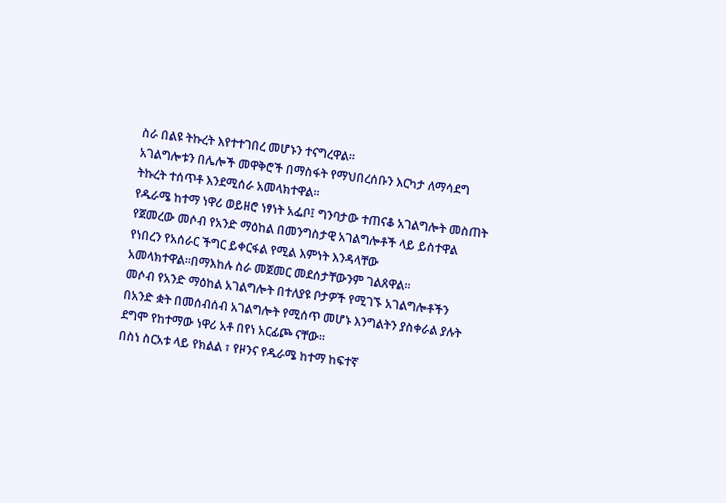ስራ በልዩ ትኩረት እየተተገበረ መሆኑን ተናግረዋል።
አገልግሎቱን በሌሎች መዋቅሮች በማስፋት የማህበረሰቡን እርካታ ለማሳደግ ትኩረት ተሰጥቶ እንደሚሰራ አመላክተዋል።
የዱራሜ ከተማ ነዋሪ ወይዘሮ ነፃነት አፌቦ፤ ግንባታው ተጠናቆ አገልግሎት መስጠት የጀመረው መሶብ የአንድ ማዕከል በመንግስታዊ አገልግሎቶች ላይ ይስተዋል የነበረን የአሰራር ችግር ይቀርፋል የሚል እምነት እንዳላቸው አመላክተዋል።በማእከሉ ስራ መጀመር መደሰታቸውንም ገልጸዋል።
መሶብ የአንድ ማዕከል አገልግሎት በተለያዩ ቦታዎች የሚገኙ አገልግሎቶችን በአንድ ቋት በመሰብሰብ አገልግሎት የሚሰጥ መሆኑ እንግልትን ያስቀራል ያሉት ደግሞ የከተማው ነዋሪ አቶ በየነ አርፊጮ ናቸው።
በስነ ስርአቱ ላይ የክልል ፣ የዞንና የዱራሜ ከተማ ከፍተኛ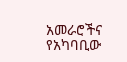አመራሮችና የአካባቢው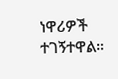ነዋሪዎች ተገኝተዋል።